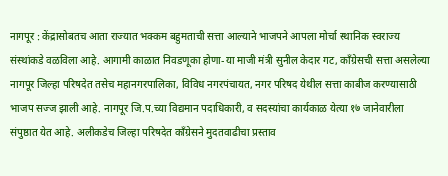नागपूर : केंद्रासोबतच आता राज्यात भक्कम बहुमताची सत्ता आल्याने भाजपने आपला मोर्चा स्थानिक स्वराज्य संस्थांकडे वळविला आहे. आगामी काळात निवडणूका होणा-या माजी मंत्री सुनील केदार गट, काँग्रेसची सत्ता असलेल्या नागपूर जिल्हा परिषदेत तसेच महानगरपालिका, विविध नगरपंचायत, नगर परिषद येथील सत्ता काबीज करण्यासाठी भाजप सज्ज झाली आहे. नागपूर जि.प.च्या विद्यमान पदाधिकारी, व सदस्यांचा कार्यकाळ येत्या १७ जानेवारीला संपुष्ठात येत आहे. अलीकडेच जिल्हा परिषदेत काँग्रेसने मुदतवाढीचा प्रस्ताव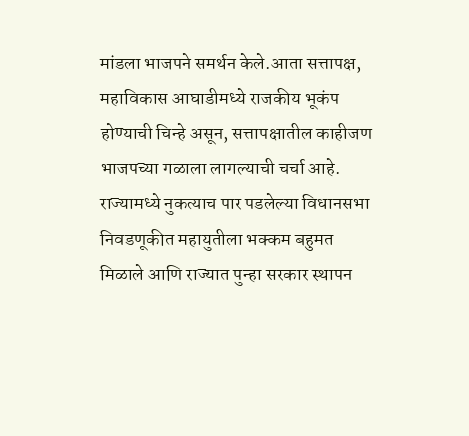मांडला भाजपने समर्थन केले.आता सत्तापक्ष, महाविकास आघाडीमध्ये राजकीय भूकंप होण्याची चिन्हे असून, सत्तापक्षातील काहीजण भाजपच्या गळाला लागल्याची चर्चा आहे.
राज्यामध्ये नुकत्याच पार पडलेल्या विधानसभा निवडणूकीत महायुतीला भक्कम बहुमत मिळाले आणि राज्यात पुन्हा सरकार स्थापन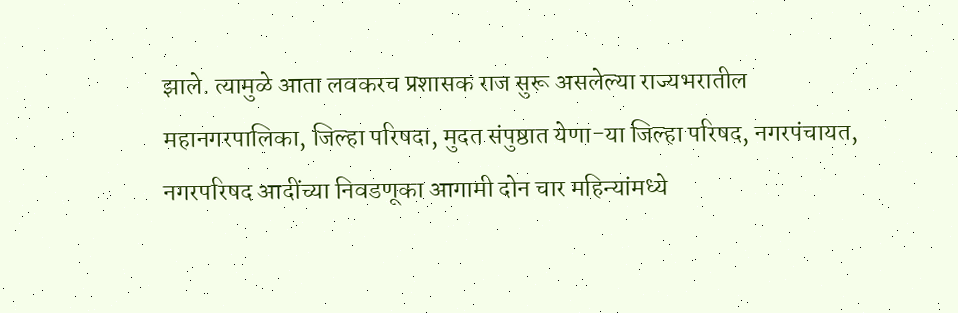झाले. त्यामुळे आता लवकरच प्रशासक राज सुरू असलेल्या राज्यभरातील महानगरपालिका, जिल्हा परिषदा, मुदत संपुष्ठात येणा-या जिल्हा परिषद, नगरपंचायत, नगरपरिषद आदींच्या निवडणूका आगामी दोन चार महिन्यांमध्ये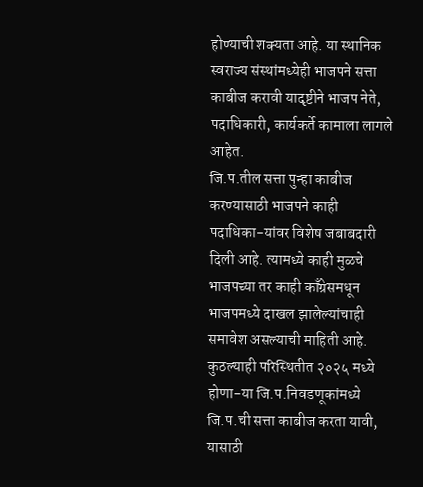होण्याची शक्यता आहे. या स्थानिक स्वराज्य संस्थांमध्येही भाजपने सत्ता काबीज करावी यादृष्टीने भाजप नेते, पदाधिकारी, कार्यकर्ते कामाला लागले आहेत.
जि.प.तील सत्ता पुन्हा काबीज करण्यासाठी भाजपने काही पदाधिका-यांवर विशेष जबाबदारी दिली आहे. त्यामध्ये काही मुळचे भाजपच्या तर काही काँग्रेसमधून भाजपमध्ये दाखल झालेल्यांचाही समावेश असल्याची माहिती आहे. कुठल्याही परिस्थितीत २०२५ मध्ये होणा-या जि.प.निवडणूकांमध्ये जि.प.ची सत्ता काबीज करता यावी, यासाठी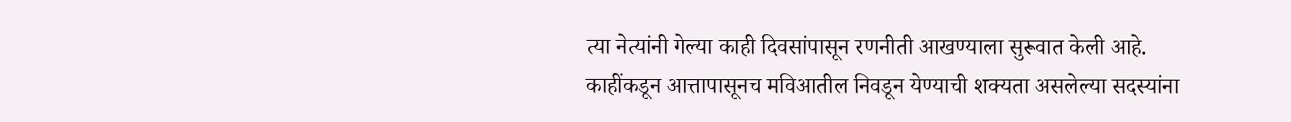त्या नेत्यांनी गेल्या काही दिवसांपासून रणनीती आखण्याला सुरूवात केली आहे. काहींकडून आत्तापासूनच मविआतील निवडून येण्याची शक्यता असलेल्या सदस्यांना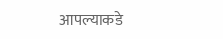आपल्याकडे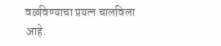वळविण्याचा प्रयत्न चालविला आहे.